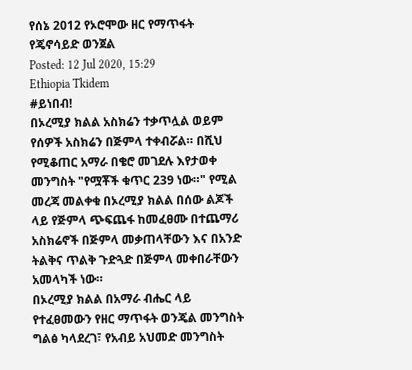የሰኔ 2012 የኦሮሞው ዘር የማጥፋት የጄኖሳይድ ወንጀል
Posted: 12 Jul 2020, 15:29
Ethiopia Tkidem
#ይነበብ!
በኦረሚያ ክልል አስክሬን ተቃጥሏል ወይም የሰዎች አስክሬን በጅምላ ተቀብሯል። በሺህ የሚቆጠር አማራ በቄሮ መገደሉ እየታወቀ መንግስት "የሟቾች ቁጥር 239 ነው።" የሚል መረጃ መልቀቁ በኦረሚያ ክልል በሰው ልጆች ላይ የጅምላ ጭፍጨፋ ከመፈፀሙ በተጨማሪ አስክሬኖች በጅምላ መቃጠላቸውን እና በአንድ ትልቅና ጥልቅ ጉድጓድ በጅምላ መቀበራቸውን አመላካች ነው።
በኦረሚያ ክልል በአማራ ብሔር ላይ የተፈፀመውን የዘር ማጥፋት ወንጄል መንግስት ግልፅ ካላደረገ፣ የአብይ አህመድ መንግስት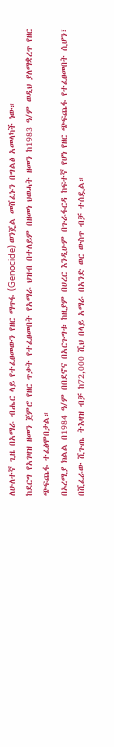ለሁለተኛ ጊዜ በአማራ ብሔር ላይ የተፈፀመውን የዘር ማጥፋ (Genocide) ወንጄል መሸፈኑን በግልፅ አመላካች ነው።
ከደርግ የአገዛዝ ዘመን ጀምሮ የዘር ጥቃት የተፈፀመበት የአማራ ህዝብ በተለይም በዘመነ ህወሓት ዘመን ከ1983 ዓ/ም ወዲህ ያለማቋረጥ የዘር ጭፍጨፋ ተፈፅሞበታል።
በኦረሚያ ክልል በ1984 ዓ/ም በበደኖና በአርጉግቱ ከዚያም በሀረር እንዲሁም በጉራፋርዳ ከፍተኛ የሆነ የዘር ጭፍጨፋ የተፈፀመበት ሲሆን፣ በሺፈራው ሺጉጤ ትእዛዝ ብቻ ከ72,000 ሺህ በላይ አማራ በአንድ ወር ውስጥ ብቻ ተሰዷል።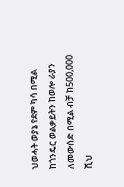ህወሓት ወያኔ የደም ካሳ በሚል ከጎንዴር ወልቃይትን ከወሎ ራያን ለመውሰድ በሚል ብቻ ከ500,000 ሺህ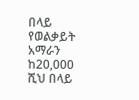በላይ የወልቃይት አማራን ከ20,000 ሺህ በላይ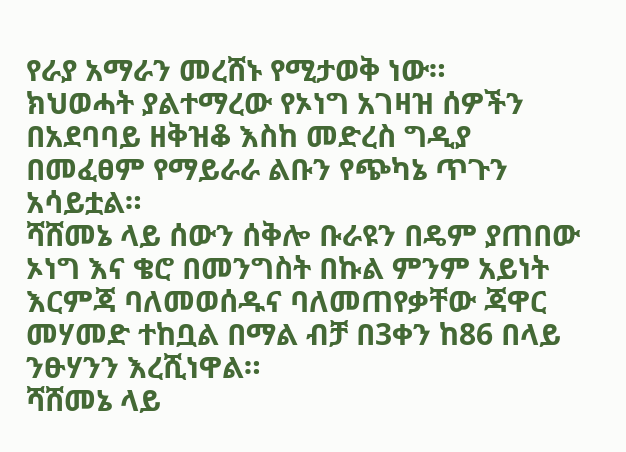የራያ አማራን መረሸኑ የሚታወቅ ነው።
ክህወሓት ያልተማረው የኦነግ አገዛዝ ሰዎችን በአደባባይ ዘቅዝቆ እስከ መድረስ ግዲያ በመፈፀም የማይራራ ልቡን የጭካኔ ጥጉን አሳይቷል።
ሻሸመኔ ላይ ሰውን ሰቅሎ ቡራዩን በዴም ያጠበው ኦነግ እና ቄሮ በመንግስት በኩል ምንም አይነት እርምጃ ባለመወሰዱና ባለመጠየቃቸው ጃዋር መሃመድ ተከቧል በማል ብቻ በ3ቀን ከ86 በላይ ንፁሃንን እረሺነዋል።
ሻሸመኔ ላይ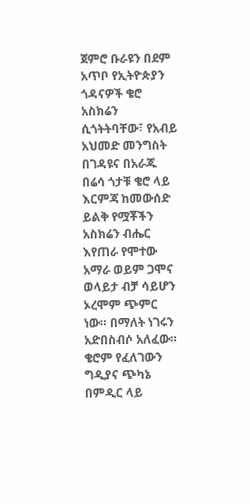ጀምሮ ቡራዩን በደም አጥቦ የኢትዮጵያን ጎዳናዎች ቄሮ አስክሬን ሲጎትትባቸው፣ የአብይ አህመድ መንግስት በገዳዩና በአራጁ በሬሳ ጎታቹ ቄሮ ላይ እርምጃ ከመውሰድ ይልቅ የሟቾችን አስክሬን ብሔር እየጠራ የሞተው አማራ ወይም ጋሞና ወላይታ ብቻ ሳይሆን ኦረሞም ጭምር ነው። በማለት ነገሩን አድበስብሶ አለፈው። ቄሮም የፈለገውን ግዲያና ጭካኔ በምዲር ላይ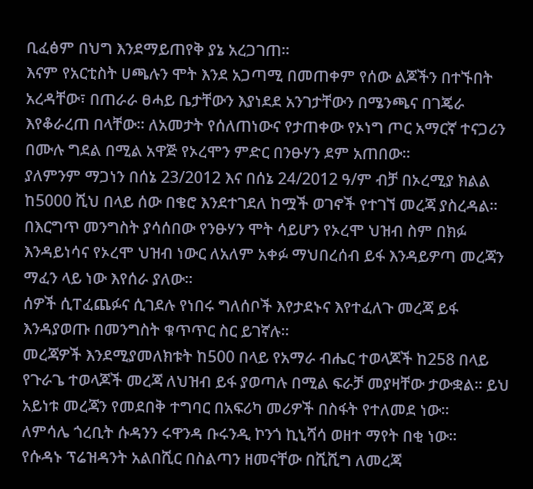ቢፈፅም በህግ እንደማይጠየቅ ያኔ አረጋገጠ።
እናም የአርቲስት ሀጫሉን ሞት እንደ አጋጣሚ በመጠቀም የሰው ልጆችን በተኙበት አረዳቸው፣ በጠራራ ፀሓይ ቤታቸውን እያነደደ አንገታቸውን በሜንጫና በገጄራ እየቆራረጠ በላቸው። ለአመታት የሰለጠነውና የታጠቀው የኦነግ ጦር አማርኛ ተናጋሪን በሙሉ ግደል በሚል አዋጅ የኦረሞን ምድር በንፁሃን ደም አጠበው።
ያለምንም ማጋነን በሰኔ 23/2012 እና በሰኔ 24/2012 ዓ/ም ብቻ በኦረሚያ ክልል ከ5000 ሺህ በላይ ሰው በቄሮ እንደተገደለ ከሟች ወገኖች የተገኘ መረጃ ያስረዳል።
በእርግጥ መንግስት ያሳሰበው የንፁሃን ሞት ሳይሆን የኦረሞ ህዝብ ስም በክፉ እንዳይነሳና የኦረሞ ህዝብ ነውር ለአለም አቀፉ ማህበረሰብ ይፋ እንዳይዎጣ መረጃን ማፈን ላይ ነው እየሰራ ያለው።
ሰዎች ሲፐፈጨፉና ሲገደሉ የነበሩ ግለሰቦች እየታደኑና እየተፈለጉ መረጃ ይፋ እንዳያወጡ በመንግስት ቁጥጥር ስር ይገኛሉ።
መረጃዎች እንደሚያመለክቱት ከ500 በላይ የአማራ ብሔር ተወላጆች ከ258 በላይ የጉራጌ ተወላጆች መረጃ ለህዝብ ይፋ ያወጣሉ በሚል ፍራቻ መያዛቸው ታውቋል። ይህ አይነቱ መረጃን የመደበቅ ተግባር በአፍሪካ መሪዎች በስፋት የተለመደ ነው።
ለምሳሌ ጎረቢት ሱዳንን ሩዋንዳ ቡሩንዲ ኮንጎ ኪኒሻሳ ወዘተ ማየት በቂ ነው።
የሱዳኑ ፕሬዝዳንት አልበሺር በስልጣን ዘመናቸው በሺሺግ ለመረጃ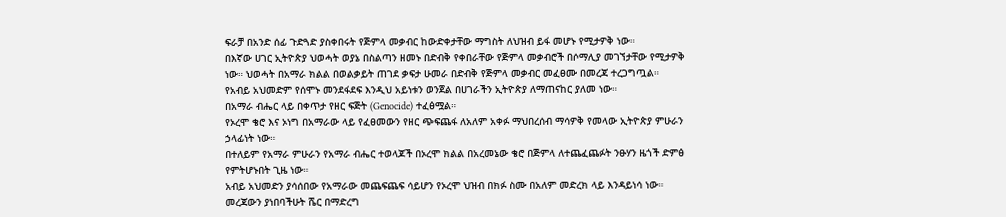ፍራቻ በአንድ ሰፊ ጉድጓድ ያስቀበሩት የጅምላ መቃብር ከውድቀታቸው ማግስት ለህዝብ ይፋ መሆኑ የሚታዎቅ ነው።
በእኛው ሀገር ኢትዮጵያ ህወሓት ወያኔ በስልጣን ዘመኑ በድብቅ የቀበራቸው የጅምላ መቃብሮች በሶማሊያ መገኘታቸው የሚታዎቅ ነው። ህወሓት በአማራ ክልል በወልቃይት ጠገደ ቃፍታ ሁመራ በድብቅ የጅምላ መቃብር መፈፀሙ በመረጃ ተረጋግጧል። የአብይ አህመድም የሰሞኑ መንደፋደፍ እንዲህ አይነቱን ወንጀል በሀገራችን ኢትዮጵያ ለማጠናከር ያለመ ነው።
በአማራ ብሔር ላይ በቀጥታ የዘር ፍጅት (Genocide) ተፈፅሟል።
የኦረሞ ቄሮ እና ኦነግ በአማራው ላይ የፈፀመውን የዘር ጭፍጨፋ ለአለም አቀፉ ማህበረሰብ ማሳዎቅ የመላው ኢትዮጵያ ምሁራን ኃላፊነት ነው።
በተለይም የአማራ ምሁራን የአማራ ብሔር ተወላጆች በኦረሞ ክልል በአረመኔው ቄሮ በጅምላ ለተጨፈጨፉት ንፁሃን ዜጎች ድምፅ የምትሆኑበት ጊዜ ነው።
አብይ አህመድን ያሳሰበው የአማራው መጨፍጨፍ ሳይሆን የኦረሞ ህዝብ በክፉ ስሙ በአለም መድረክ ላይ እንዳይነሳ ነው።
መረጃውን ያነበባችሁት ሼር በማድረግ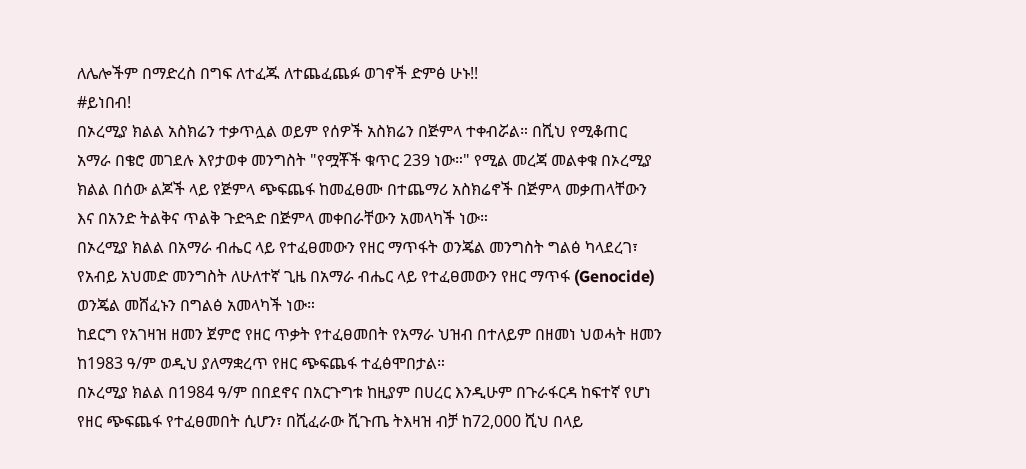ለሌሎችም በማድረስ በግፍ ለተፈጁ ለተጨፈጨፉ ወገኖች ድምፅ ሁኑ!!
#ይነበብ!
በኦረሚያ ክልል አስክሬን ተቃጥሏል ወይም የሰዎች አስክሬን በጅምላ ተቀብሯል። በሺህ የሚቆጠር አማራ በቄሮ መገደሉ እየታወቀ መንግስት "የሟቾች ቁጥር 239 ነው።" የሚል መረጃ መልቀቁ በኦረሚያ ክልል በሰው ልጆች ላይ የጅምላ ጭፍጨፋ ከመፈፀሙ በተጨማሪ አስክሬኖች በጅምላ መቃጠላቸውን እና በአንድ ትልቅና ጥልቅ ጉድጓድ በጅምላ መቀበራቸውን አመላካች ነው።
በኦረሚያ ክልል በአማራ ብሔር ላይ የተፈፀመውን የዘር ማጥፋት ወንጄል መንግስት ግልፅ ካላደረገ፣ የአብይ አህመድ መንግስት ለሁለተኛ ጊዜ በአማራ ብሔር ላይ የተፈፀመውን የዘር ማጥፋ (Genocide) ወንጄል መሸፈኑን በግልፅ አመላካች ነው።
ከደርግ የአገዛዝ ዘመን ጀምሮ የዘር ጥቃት የተፈፀመበት የአማራ ህዝብ በተለይም በዘመነ ህወሓት ዘመን ከ1983 ዓ/ም ወዲህ ያለማቋረጥ የዘር ጭፍጨፋ ተፈፅሞበታል።
በኦረሚያ ክልል በ1984 ዓ/ም በበደኖና በአርጉግቱ ከዚያም በሀረር እንዲሁም በጉራፋርዳ ከፍተኛ የሆነ የዘር ጭፍጨፋ የተፈፀመበት ሲሆን፣ በሺፈራው ሺጉጤ ትእዛዝ ብቻ ከ72,000 ሺህ በላይ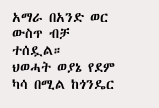አማራ በአንድ ወር ውስጥ ብቻ ተሰዷል።
ህወሓት ወያኔ የደም ካሳ በሚል ከጎንዴር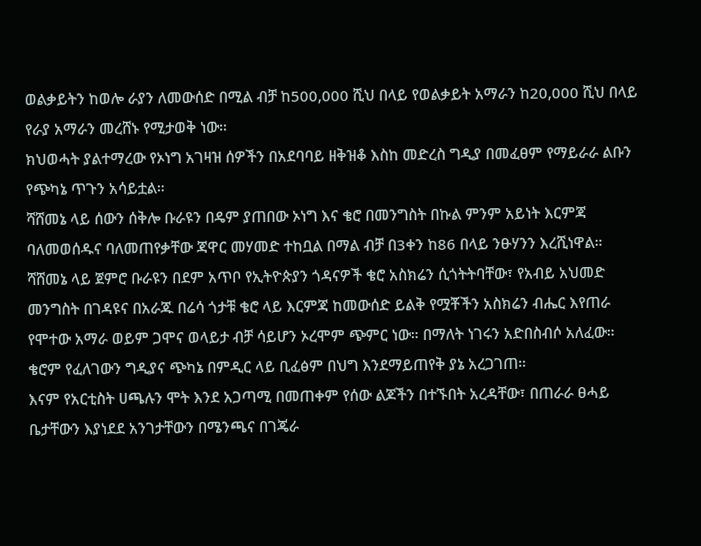ወልቃይትን ከወሎ ራያን ለመውሰድ በሚል ብቻ ከ500,000 ሺህ በላይ የወልቃይት አማራን ከ20,000 ሺህ በላይ የራያ አማራን መረሸኑ የሚታወቅ ነው።
ክህወሓት ያልተማረው የኦነግ አገዛዝ ሰዎችን በአደባባይ ዘቅዝቆ እስከ መድረስ ግዲያ በመፈፀም የማይራራ ልቡን የጭካኔ ጥጉን አሳይቷል።
ሻሸመኔ ላይ ሰውን ሰቅሎ ቡራዩን በዴም ያጠበው ኦነግ እና ቄሮ በመንግስት በኩል ምንም አይነት እርምጃ ባለመወሰዱና ባለመጠየቃቸው ጃዋር መሃመድ ተከቧል በማል ብቻ በ3ቀን ከ86 በላይ ንፁሃንን እረሺነዋል።
ሻሸመኔ ላይ ጀምሮ ቡራዩን በደም አጥቦ የኢትዮጵያን ጎዳናዎች ቄሮ አስክሬን ሲጎትትባቸው፣ የአብይ አህመድ መንግስት በገዳዩና በአራጁ በሬሳ ጎታቹ ቄሮ ላይ እርምጃ ከመውሰድ ይልቅ የሟቾችን አስክሬን ብሔር እየጠራ የሞተው አማራ ወይም ጋሞና ወላይታ ብቻ ሳይሆን ኦረሞም ጭምር ነው። በማለት ነገሩን አድበስብሶ አለፈው። ቄሮም የፈለገውን ግዲያና ጭካኔ በምዲር ላይ ቢፈፅም በህግ እንደማይጠየቅ ያኔ አረጋገጠ።
እናም የአርቲስት ሀጫሉን ሞት እንደ አጋጣሚ በመጠቀም የሰው ልጆችን በተኙበት አረዳቸው፣ በጠራራ ፀሓይ ቤታቸውን እያነደደ አንገታቸውን በሜንጫና በገጄራ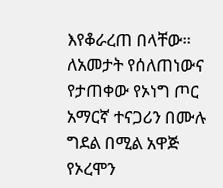እየቆራረጠ በላቸው። ለአመታት የሰለጠነውና የታጠቀው የኦነግ ጦር አማርኛ ተናጋሪን በሙሉ ግደል በሚል አዋጅ የኦረሞን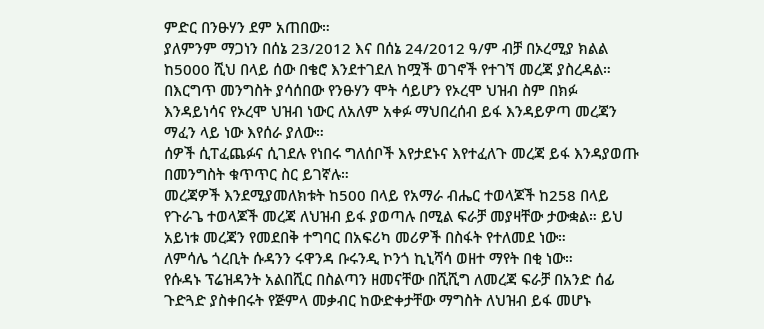ምድር በንፁሃን ደም አጠበው።
ያለምንም ማጋነን በሰኔ 23/2012 እና በሰኔ 24/2012 ዓ/ም ብቻ በኦረሚያ ክልል ከ5000 ሺህ በላይ ሰው በቄሮ እንደተገደለ ከሟች ወገኖች የተገኘ መረጃ ያስረዳል።
በእርግጥ መንግስት ያሳሰበው የንፁሃን ሞት ሳይሆን የኦረሞ ህዝብ ስም በክፉ እንዳይነሳና የኦረሞ ህዝብ ነውር ለአለም አቀፉ ማህበረሰብ ይፋ እንዳይዎጣ መረጃን ማፈን ላይ ነው እየሰራ ያለው።
ሰዎች ሲፐፈጨፉና ሲገደሉ የነበሩ ግለሰቦች እየታደኑና እየተፈለጉ መረጃ ይፋ እንዳያወጡ በመንግስት ቁጥጥር ስር ይገኛሉ።
መረጃዎች እንደሚያመለክቱት ከ500 በላይ የአማራ ብሔር ተወላጆች ከ258 በላይ የጉራጌ ተወላጆች መረጃ ለህዝብ ይፋ ያወጣሉ በሚል ፍራቻ መያዛቸው ታውቋል። ይህ አይነቱ መረጃን የመደበቅ ተግባር በአፍሪካ መሪዎች በስፋት የተለመደ ነው።
ለምሳሌ ጎረቢት ሱዳንን ሩዋንዳ ቡሩንዲ ኮንጎ ኪኒሻሳ ወዘተ ማየት በቂ ነው።
የሱዳኑ ፕሬዝዳንት አልበሺር በስልጣን ዘመናቸው በሺሺግ ለመረጃ ፍራቻ በአንድ ሰፊ ጉድጓድ ያስቀበሩት የጅምላ መቃብር ከውድቀታቸው ማግስት ለህዝብ ይፋ መሆኑ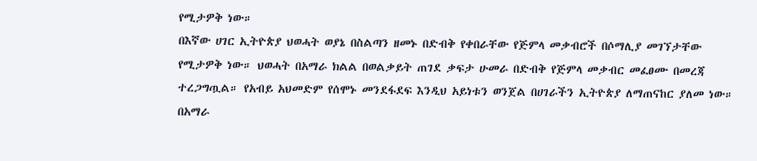የሚታዎቅ ነው።
በእኛው ሀገር ኢትዮጵያ ህወሓት ወያኔ በስልጣን ዘመኑ በድብቅ የቀበራቸው የጅምላ መቃብሮች በሶማሊያ መገኘታቸው የሚታዎቅ ነው። ህወሓት በአማራ ክልል በወልቃይት ጠገደ ቃፍታ ሁመራ በድብቅ የጅምላ መቃብር መፈፀሙ በመረጃ ተረጋግጧል። የአብይ አህመድም የሰሞኑ መንደፋደፍ እንዲህ አይነቱን ወንጀል በሀገራችን ኢትዮጵያ ለማጠናከር ያለመ ነው።
በአማራ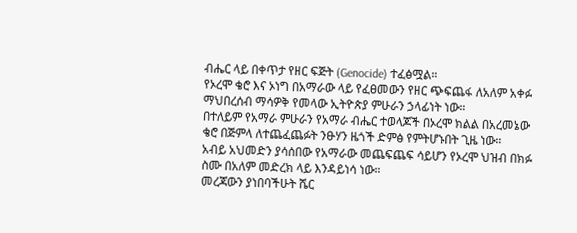ብሔር ላይ በቀጥታ የዘር ፍጅት (Genocide) ተፈፅሟል።
የኦረሞ ቄሮ እና ኦነግ በአማራው ላይ የፈፀመውን የዘር ጭፍጨፋ ለአለም አቀፉ ማህበረሰብ ማሳዎቅ የመላው ኢትዮጵያ ምሁራን ኃላፊነት ነው።
በተለይም የአማራ ምሁራን የአማራ ብሔር ተወላጆች በኦረሞ ክልል በአረመኔው ቄሮ በጅምላ ለተጨፈጨፉት ንፁሃን ዜጎች ድምፅ የምትሆኑበት ጊዜ ነው።
አብይ አህመድን ያሳሰበው የአማራው መጨፍጨፍ ሳይሆን የኦረሞ ህዝብ በክፉ ስሙ በአለም መድረክ ላይ እንዳይነሳ ነው።
መረጃውን ያነበባችሁት ሼር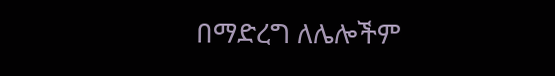በማድረግ ለሌሎችም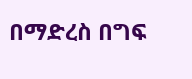በማድረስ በግፍ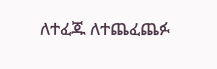ለተፈጁ ለተጨፈጨፉ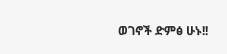ወገኖች ድምፅ ሁኑ!!